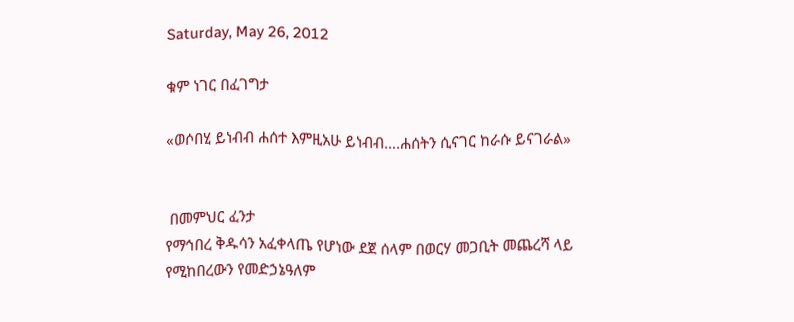Saturday, May 26, 2012

ቁም ነገር በፈገግታ

«ወሶበሂ ይነብብ ሐሰተ እምዚአሁ ይነብብ….ሐሰትን ሲናገር ከራሱ ይናገራል»


 በመምህር ፈንታ
የማኅበረ ቅዱሳን አፈቀላጤ የሆነው ደጀ ሰላም በወርሃ መጋቢት መጨረሻ ላይ የሚከበረውን የመድኃኔዓለም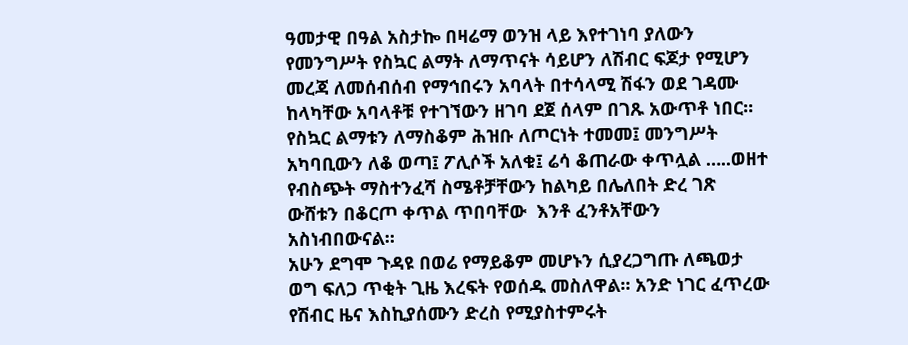ዓመታዊ በዓል አስታኰ በዛሬማ ወንዝ ላይ እየተገነባ ያለውን የመንግሥት የስኳር ልማት ለማጥናት ሳይሆን ለሽብር ፍጆታ የሚሆን መረጃ ለመሰብሰብ የማኅበሩን አባላት በተሳላሚ ሽፋን ወደ ገዳሙ ከላካቸው አባላቶቹ የተገኘውን ዘገባ ደጀ ሰላም በገጹ አውጥቶ ነበር።
የስኳር ልማቱን ለማስቆም ሕዝቡ ለጦርነት ተመመ፤ መንግሥት አካባቢውን ለቆ ወጣ፤ ፖሊሶች አለቁ፤ ሬሳ ቆጠራው ቀጥሏል …..ወዘተ የብስጭት ማስተንፈሻ ስሜቶቻቸውን ከልካይ በሌለበት ድረ ገጽ ውሸቱን በቆርጦ ቀጥል ጥበባቸው  እንቶ ፈንቶአቸውን አስነብበውናል።
አሁን ደግሞ ጉዳዩ በወሬ የማይቆም መሆኑን ሲያረጋግጡ ለጫወታ ወግ ፍለጋ ጥቂት ጊዜ እረፍት የወሰዱ መስለዋል። አንድ ነገር ፈጥረው የሽብር ዜና እስኪያሰሙን ድረስ የሚያስተምሩት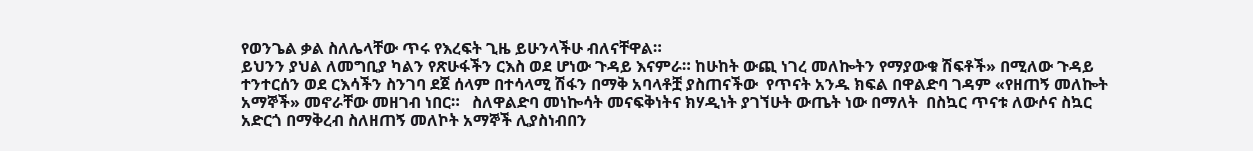የወንጌል ቃል ስለሌላቸው ጥሩ የእረፍት ጊዜ ይሁንላችሁ ብለናቸዋል።
ይህንን ያህል ለመግቢያ ካልን የጽሁፋችን ርእስ ወደ ሆነው ጉዳይ እናምራ። ከሁከት ውጪ ነገረ መለኰትን የማያውቁ ሽፍቶች» በሚለው ጉዳይ ተንተርሰን ወደ ርእሳችን ስንገባ ደጀ ሰላም በተሳላሚ ሽፋን በማቅ አባላቶቿ ያስጠናችው  የጥናት አንዱ ክፍል በዋልድባ ገዳም «የዘጠኝ መለኰት አማኞች» መኖራቸው መዘገብ ነበር።   ስለዋልድባ መነኰሳት መናፍቅነትና ክሃዲነት ያገኘሁት ውጤት ነው በማለት  በስኳር ጥናቱ ለውሶና ስኳር አድርጎ በማቅረብ ስለዘጠኝ መለኮት አማኞች ሊያስነብበን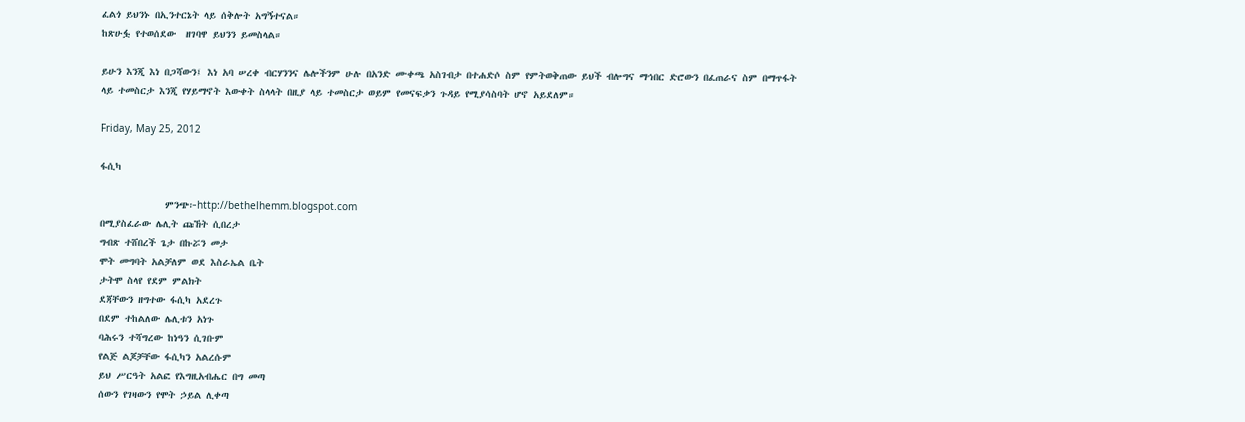ፈልጎ ይህንኑ በኢንተርኔት ላይ ሰቅሎት አግኝተናል።
ከጽሁፏ የተወሰደው  ዘገባዋ ይህንን ይመስላል።

ይሁን እንጂ እነ በጋሻውን፤ እነ አባ ሠረቀ ብርሃንንና ሌሎችንም ሁሉ በአንድ ሙቀጫ አስገብታ በተሐድሶ ስም የምትወቅጠው ይህች ብሎግና ማኅበር ድሮውን በፈጠራና ስም በማጥፋት ላይ ተመስርታ እንጂ የሃይማኖት እውቀት ስላላት በዚያ ላይ ተመስርታ ወይም የመናፍቃን ጉዳይ የሚያሳስባት ሆኖ አይደለም።

Friday, May 25, 2012

ፋሲካ

             ምንጭ፦http://bethelhemm.blogspot.com
በሚያስፈራው ሌሊት ጩኸት ሲበረታ
ግብጽ ተሸበረች ጌታ በኩሯን መታ
ሞት መግባት አልቻለም ወደ እስራኤል ቤት
ታትሞ ስላየ የደም ምልክት
ደጃቸውን ዘግተው ፋሲካ አደረጉ
በደም ተከልለው ሌሊቱን አነጉ
ባሕሩን ተሻግረው ከነዓን ሲገቡም
የልጅ ልጆቻቸው ፋሲካን አልረሱም
ይህ ሥርዓት አልፎ የእግዚአብሔር በግ መጣ
ሰውን የገዛውን የሞት ኃይል ሊቀጣ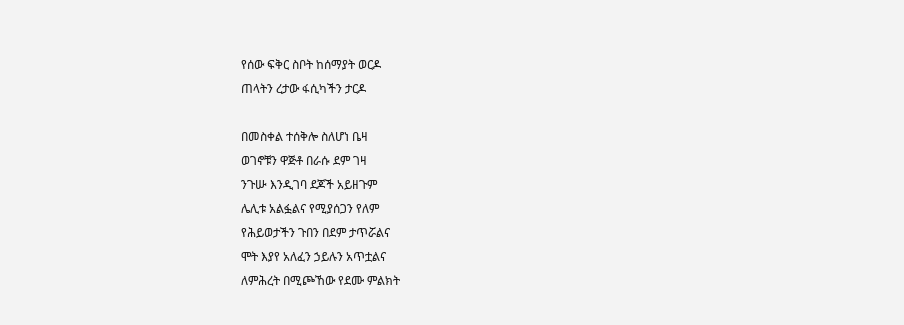የሰው ፍቅር ስቦት ከሰማያት ወርዶ
ጠላትን ረታው ፋሲካችን ታርዶ

በመስቀል ተሰቅሎ ስለሆነ ቤዛ
ወገኖቹን ዋጅቶ በራሱ ደም ገዛ
ንጉሡ እንዲገባ ደጆች አይዘጉም
ሌሊቱ አልፏልና የሚያሰጋን የለም
የሕይወታችን ጉበን በደም ታጥሯልና
ሞት እያየ አለፈን ኃይሉን አጥቷልና
ለምሕረት በሚጮኸው የደሙ ምልክት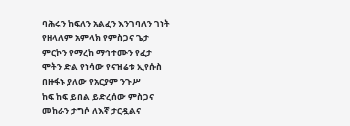ባሕሩን ከፍለን አልፈን እንገባለን ገነት
የዘላለም አምላክ የምስጋና ጌታ
ምርኮን የማረከ ማኅተሙን የፈታ
ሞትን ድል የነሳው የናዝሬቱ ኢየሱስ
በዙፋኑ ያለው የአርያም ንጉሥ
ከፍ ከፍ ይበል ይድረሰው ምስጋና
መከራን ታግሶ ለእኛ ታርዷልና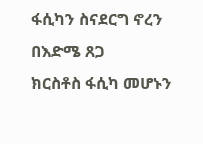ፋሲካን ስናደርግ ኖረን በእድሜ ጸጋ
ክርስቶስ ፋሲካ መሆኑን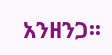አንዘንጋ፡፡